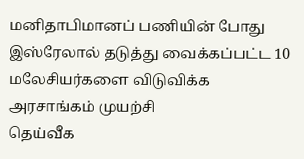மனிதாபிமானப் பணியின் போது இஸ்ரேலால் தடுத்து வைக்கப்பட்ட 10 மலேசியர்களை விடுவிக்க அரசாங்கம் முயற்சி
தெய்வீக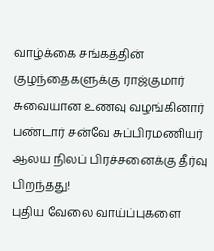வாழ்க்கை சங்கத்தின் குழந்தைகளுக்கு ராஜ்குமார் சுவையான உணவு வழங்கினார்
பண்டார் சன்வே சுப்பிரமணியர் ஆலய நிலப் பிரச்சனைக்கு தீர்வு பிறந்தது!
புதிய வேலை வாய்ப்புகளை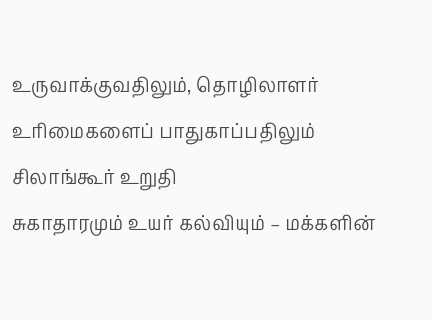உருவாக்குவதிலும், தொழிலாளர் உரிமைகளைப் பாதுகாப்பதிலும் சிலாங்கூர் உறுதி
சுகாதாரமும் உயர் கல்வியும் – மக்களின்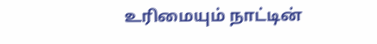உரிமையும் நாட்டின்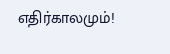எதிர்காலமும்!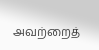அவற்றைத்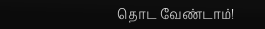தொட வேண்டாம்!